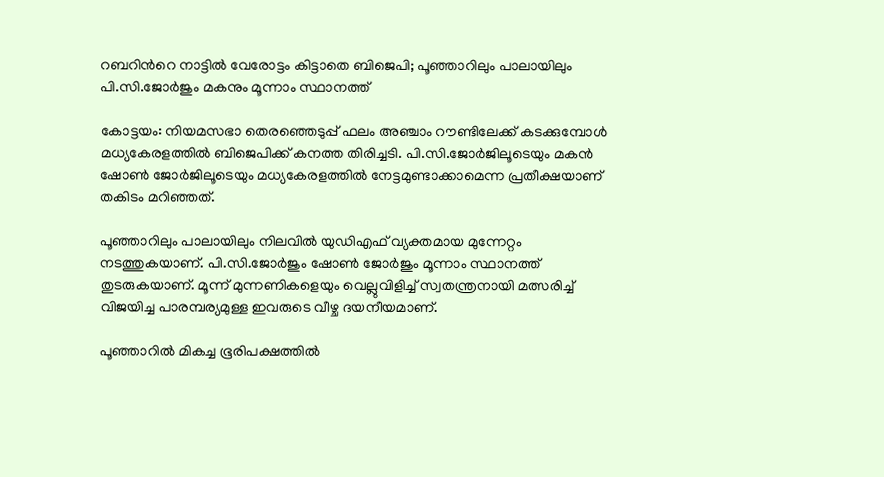റബറിന്‍റെ നാട്ടിൽ വേരോട്ടം കിട്ടാതെ ബിജെപി; പൂഞ്ഞാറിലും പാലായിലും പി.സി.ജോർജും മകനും മൂന്നാം സ്ഥാനത്ത്

കോട്ടയം: നിയമസഭാ തെരഞ്ഞെടുപ്പ് ഫലം അഞ്ചാം റൗണ്ടിലേക്ക് കടക്കുമ്പോൾ മധ്യകേരളത്തിൽ ബിജെപിക്ക് കനത്ത തിരിച്ചടി. പി.സി.ജോർജിലൂടെയും മകൻ ഷോൺ ജോർജിലൂടെയും മധ്യകേരളത്തിൽ നേട്ടമുണ്ടാക്കാമെന്ന പ്രതീക്ഷയാണ് തകിടം മറിഞ്ഞത്.

പൂഞ്ഞാറിലും പാലായിലും നിലവിൽ യുഡിഎഫ് വ്യക്തമായ മുന്നേറ്റം നടത്തുകയാണ്. പി.സി.ജോർജും ഷോൺ ജോർജും മൂന്നാം സ്ഥാനത്ത് തുടരുകയാണ്. മൂന്ന് മുന്നണികളെയും വെല്ലുവിളിച്ച് സ്വതന്ത്രനായി മത്സരിച്ച് വിജയിച്ച പാരമ്പര്യമുള്ള ഇവരുടെ വീഴ്ച ദയനീയമാണ്.

പൂഞ്ഞാറില്‍ മികച്ച ഭൂരിപക്ഷത്തില്‍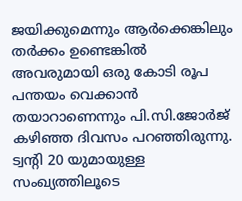ജയിക്കുമെന്നും ആര്‍ക്കെങ്കിലും തര്‍ക്കം ഉണ്ടെങ്കില്‍ അവരുമായി ഒരു കോടി രൂപ പന്തയം വെക്കാന്‍ തയാറാണെന്നും പി.സി.ജോർജ് കഴിഞ്ഞ ദിവസം പറഞ്ഞിരുന്നു. ട്വന്‍റി 20 യുമായുള്ള സംഖ്യത്തിലൂടെ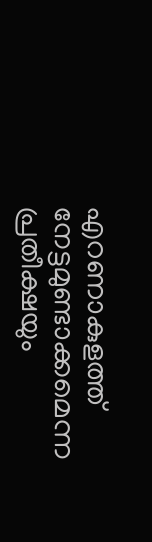എറണാകുളത്ത് നേട്ടമുണ്ടാക്കമെന്ന പ്രതീക്ഷയും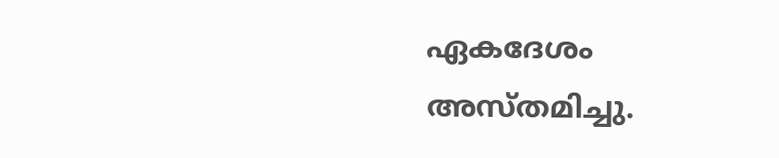ഏകദേശം അസ്തമിച്ചു.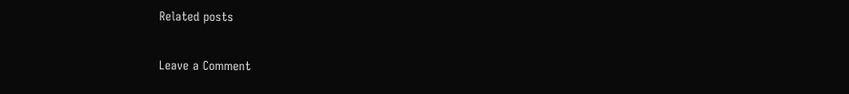Related posts

Leave a Comment